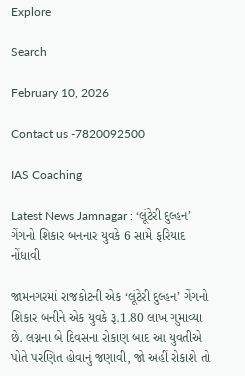Explore

Search

February 10, 2026

Contact us -7820092500

IAS Coaching

Latest News Jamnagar : ‘લૂંટેરી દુલ્હન’ ગેંગનો શિકાર બનનાર યુવકે 6 સામે ફરિયાદ નોંધાવી

જામનગરમાં રાજકોટની એક ‘લૂંટેરી દુલ્હન’ ગેંગનો શિકાર બનીને એક યુવકે રૂ.1.80 લાખ ગુમાવ્યા છે. લગ્નના બે દિવસના રોકાણ બાદ આ યુવતીએ પોતે પરણિત હોવાનું જણાવી, જો અહીં રોકાશે તો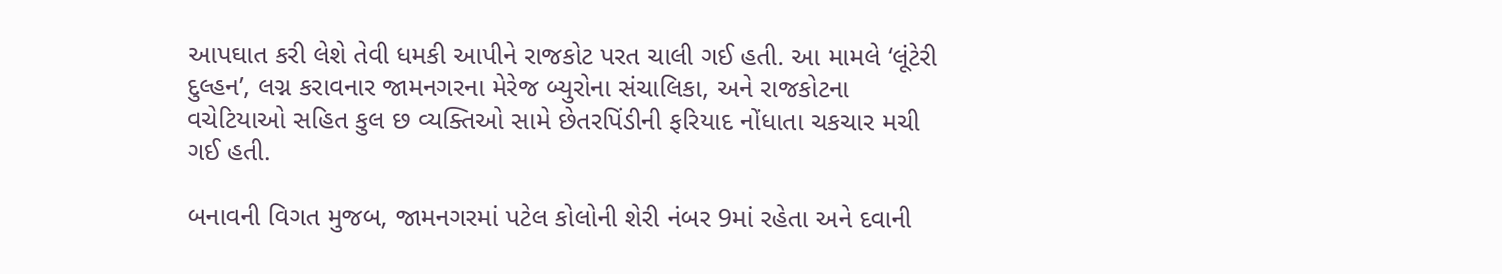આપઘાત કરી લેશે તેવી ધમકી આપીને રાજકોટ પરત ચાલી ગઈ હતી. આ મામલે ‘લૂંટેરી દુલ્હન’, લગ્ન કરાવનાર જામનગરના મેરેજ બ્યુરોના સંચાલિકા, અને રાજકોટના વચેટિયાઓ સહિત કુલ છ વ્યક્તિઓ સામે છેતરપિંડીની ફરિયાદ નોંધાતા ચકચાર મચી ગઈ હતી.

બનાવની વિગત મુજબ, જામનગરમાં પટેલ કોલોની શેરી નંબર 9માં રહેતા અને દવાની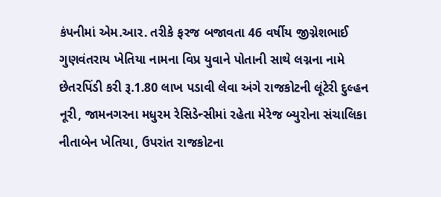કંપનીમાં એમ.આર. તરીકે ફરજ બજાવતા 46 વર્ષીય જીગ્નેશભાઈ ગુણવંતરાય ખેતિયા નામના વિપ્ર યુવાને પોતાની સાથે લગ્નના નામે છેતરપિંડી કરી રૂ.1.80 લાખ પડાવી લેવા અંગે રાજકોટની લૂંટેરી દુલ્હન નૂરી, જામનગરના મધુરમ રેસિડેન્સીમાં રહેતા મેરેજ બ્યુરોના સંચાલિકા નીતાબેન ખેતિયા, ઉપરાંત રાજકોટના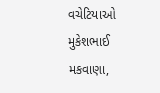વચેટિયાઓ મુકેશભાઈ મકવાણા,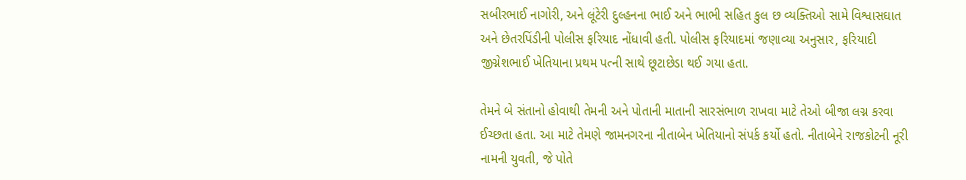સબીરભાઈ નાગોરી, અને લૂંટેરી દુલ્હનના ભાઈ અને ભાભી સહિત કુલ છ વ્યક્તિઓ સામે વિશ્વાસઘાત અને છેતરપિંડીની પોલીસ ફરિયાદ નોંધાવી હતી. પોલીસ ફરિયાદમાં જણાવ્યા અનુસાર, ફરિયાદી જીગ્નેશભાઈ ખેતિયાના પ્રથમ પત્ની સાથે છૂટાછેડા થઈ ગયા હતા.

તેમને બે સંતાનો હોવાથી તેમની અને પોતાની માતાની સારસંભાળ રાખવા માટે તેઓ બીજા લગ્ન કરવા ઈચ્છતા હતા. આ માટે તેમણે જામનગરના નીતાબેન ખેતિયાનો સંપર્ક કર્યો હતો. નીતાબેને રાજકોટની નૂરી નામની યુવતી, જે પોતે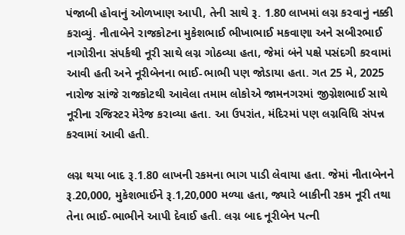પંજાબી હોવાનું ઓળખાણ આપી, તેની સાથે રૂ. 1.80 લાખમાં લગ્ન કરવાનું નક્કી કરાવ્યું. નીતાબેને રાજકોટના મુકેશભાઈ ભીખાભાઈ મકવાણા અને સબીરભાઈ નાગોરીના સંપર્કથી નૂરી સાથે લગ્ન ગોઠવ્યા હતા, જેમાં બંને પક્ષે પસંદગી કરવામાં આવી હતી અને નૂરીબેનના ભાઈ-ભાભી પણ જોડાયા હતા. ગત 25 મે, 2025 નારોજ સાંજે રાજકોટથી આવેલા તમામ લોકોએ જામનગરમાં જીગ્નેશભાઈ સાથે નૂરીના રજિસ્ટર મેરેજ કરાવ્યા હતા. આ ઉપરાંત, મંદિરમાં પણ લગ્નવિધિ સંપન્ન કરવામાં આવી હતી.

લગ્ન થયા બાદ રૂ.1.80 લાખની રકમના ભાગ પાડી લેવાયા હતા. જેમાં નીતાબેનને રૂ.20,000, મુકેશભાઈને રૂ.1,20,000 મળ્યા હતા, જ્યારે બાકીની રકમ નૂરી તથા તેના ભાઈ-ભાભીને આપી દેવાઈ હતી. લગ્ન બાદ નૂરીબેન પત્ની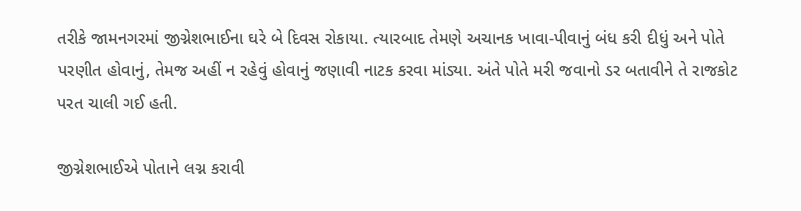તરીકે જામનગરમાં જીગ્નેશભાઈના ઘરે બે દિવસ રોકાયા. ત્યારબાદ તેમણે અચાનક ખાવા-પીવાનું બંધ કરી દીધું અને પોતે પરણીત હોવાનું, તેમજ અહીં ન રહેવું હોવાનું જણાવી નાટક કરવા માંડ્યા. અંતે પોતે મરી જવાનો ડર બતાવીને તે રાજકોટ પરત ચાલી ગઈ હતી.

જીગ્નેશભાઈએ પોતાને લગ્ન કરાવી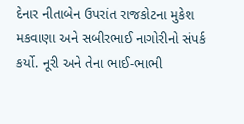દેનાર નીતાબેન ઉપરાંત રાજકોટના મુકેશ મકવાણા અને સબીરભાઈ નાગોરીનો સંપર્ક કર્યો. નૂરી અને તેના ભાઈ-ભાભી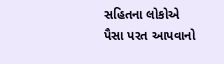સહિતના લોકોએ પૈસા પરત આપવાનો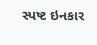સ્પષ્ટ ઇનકાર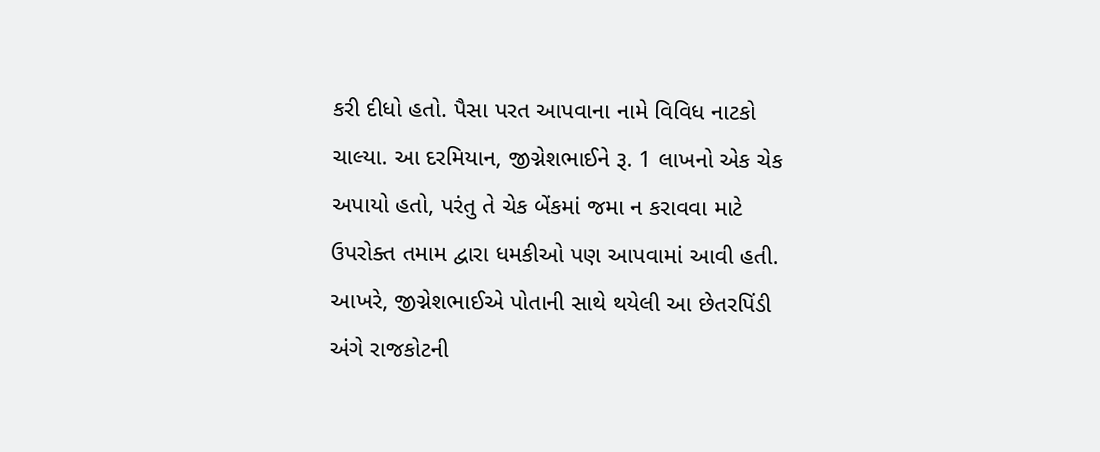કરી દીધો હતો. પૈસા પરત આપવાના નામે વિવિધ નાટકો ચાલ્યા. આ દરમિયાન, જીગ્નેશભાઈને રૂ. 1 લાખનો એક ચેક અપાયો હતો, પરંતુ તે ચેક બેંકમાં જમા ન કરાવવા માટે ઉપરોક્ત તમામ દ્વારા ધમકીઓ પણ આપવામાં આવી હતી. આખરે, જીગ્નેશભાઈએ પોતાની સાથે થયેલી આ છેતરપિંડી અંગે રાજકોટની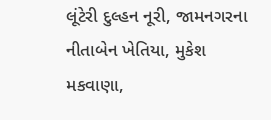લૂંટેરી દુલ્હન નૂરી, જામનગરના નીતાબેન ખેતિયા, મુકેશ મકવાણા,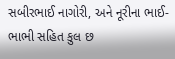સબીરભાઈ નાગોરી, અને નૂરીના ભાઈ-ભાભી સહિત કુલ છ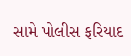સામે પોલીસ ફરિયાદ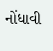નોંધાવી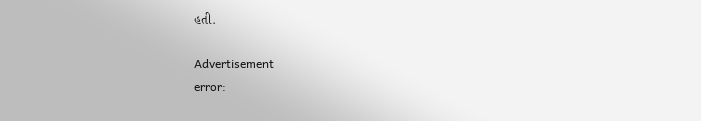હતી.

Advertisement
error: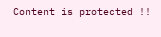Content is protected !!